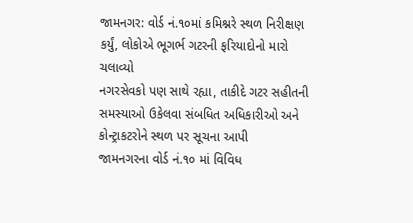જામનગર: વોર્ડ નં.૧૦માં કમિશ્નરે સ્થળ નિરીક્ષણ કર્યું, લોકોએ ભૂગર્ભ ગટરની ફરિયાદોનો મારો ચલાવ્યો
નગરસેવકો પણ સાથે રહ્યા, તાકીદે ગટર સહીતની સમસ્યાઓ ઉકેલવા સંબધિત અધિકારીઓ અને કોન્ટ્રાકટરોને સ્થળ પર સૂચના આપી
જામનગરના વોર્ડ નં.૧૦ માં વિવિધ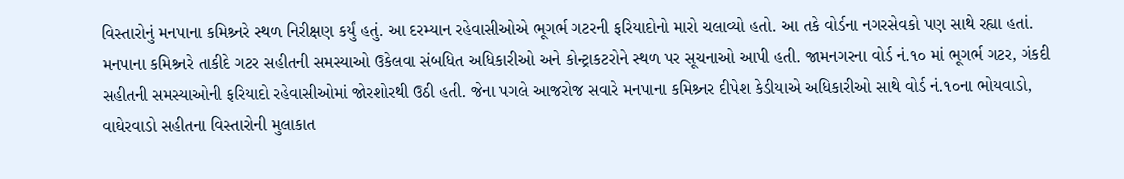વિસ્તારોનું મનપાના કમિશ્ર્નરે સ્થળ નિરીક્ષણ કર્યું હતું. આ દરમ્યાન રહેવાસીઓએ ભૂગર્ભ ગટરની ફરિયાદોનો મારો ચલાવ્યો હતો. આ તકે વોર્ડના નગરસેવકો પણ સાથે રહ્યા હતાં.
મનપાના કમિશ્ર્નરે તાકીદે ગટર સહીતની સમસ્યાઓ ઉકેલવા સંબધિત અધિકારીઓ અને કોન્ટ્રાકટરોને સ્થળ પર સૂચનાઓ આપી હતી. જામનગરના વોર્ડ નં.૧૦ માં ભૂગર્ભ ગટર, ગંકદી સહીતની સમસ્યાઓની ફરિયાદો રહેવાસીઓમાં જોરશોરથી ઉઠી હતી. જેના પગલે આજરોજ સવારે મનપાના કમિશ્ર્નર દીપેશ કેડીયાએ અધિકારીઓ સાથે વોર્ડ નં.૧૦ના ભોયવાડો, વાઘેરવાડો સહીતના વિસ્તારોની મુલાકાત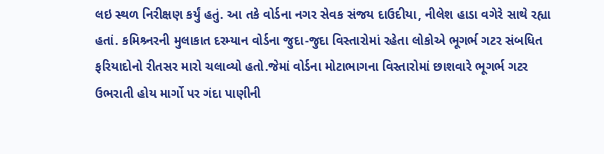લઇ સ્થળ નિરીક્ષણ કર્યું હતું. આ તકે વોર્ડના નગર સેવક સંજય દાઉદીયા, નીલેશ હાડા વગેરે સાથે રહ્યા હતાં. કમિશ્ર્નરની મુલાકાત દરમ્યાન વોર્ડના જુદા-જુદા વિસ્તારોમાં રહેતા લોકોએ ભૂગર્ભ ગટર સંબધિત ફરિયાદોનો રીતસર મારો ચલાવ્યો હતો.જેમાં વોર્ડના મોટાભાગના વિસ્તારોમાં છાશવારે ભૂગર્ભ ગટર ઉભરાતી હોય માર્ગો પર ગંદા પાણીની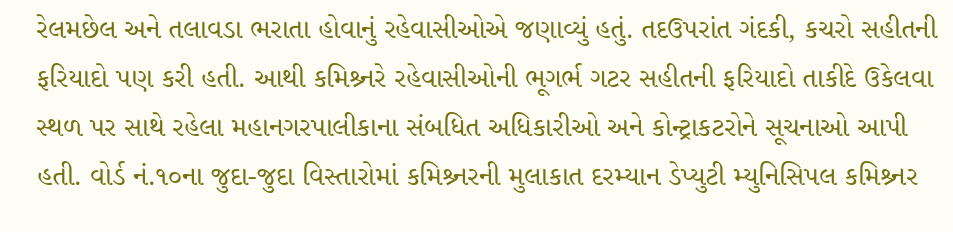રેલમછેલ અને તલાવડા ભરાતા હોવાનું રહેવાસીઓએ જણાવ્યું હતું. તદઉપરાંત ગંદકી, કચરો સહીતની ફરિયાદો પણ કરી હતી. આથી કમિશ્ર્નરે રહેવાસીઓની ભૂગર્ભ ગટર સહીતની ફરિયાદો તાકીદે ઉકેલવા સ્થળ પર સાથે રહેલા મહાનગરપાલીકાના સંબધિત અધિકારીઓ અને કોન્ટ્રાકટરોને સૂચનાઓ આપી હતી. વોર્ડ નં.૧૦ના જુદા-જુદા વિસ્તારોમાં કમિશ્ર્નરની મુલાકાત દરમ્યાન ડેપ્યુટી મ્યુનિસિપલ કમિશ્ર્નર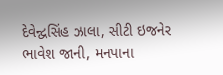દેવેન્દ્વસિંહ ઝાલા, સીટી ઇજનેર ભાવેશ જાની, મનપાના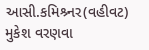આસી.કમિશ્ર્નર(વહીવટ) મુકેશ વરણવા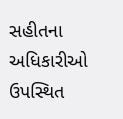સહીતના અધિકારીઓ ઉપસ્થિત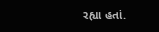રહ્યા હતાં.